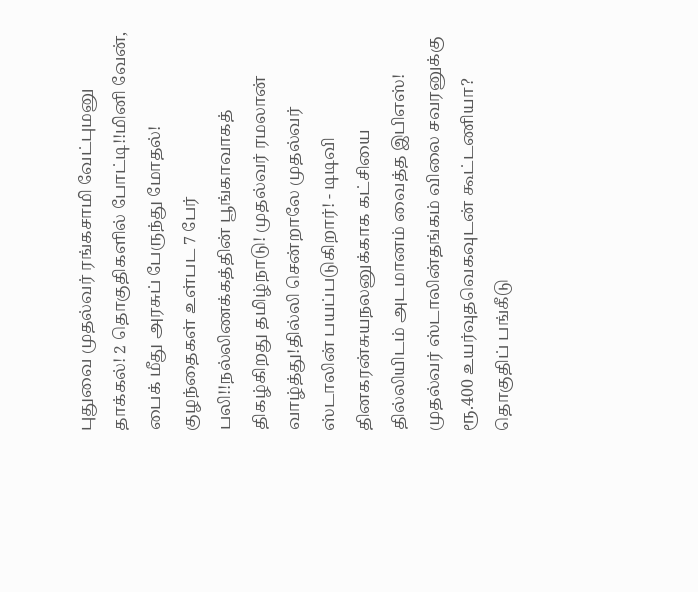புதுவை முதல்வர் ரங்கசாமி வேட்புமனு தாக்கல்! 2 தொகுதிகளில் போட்டி!!மினி வேன், பைக் மீது அரசுப் பேருந்து மோதல்! குழந்தைகள் உள்பட 7 பேர் பலி!!நல்லிணக்கத்தின் பூங்காவாகத் திகழ்கிறது தமிழ்நாடு! முதல்வர் ரமலான் வாழ்த்து!தில்லி சென்றாலே முதல்வர் ஸ்டாலின் பயப்படுகிறார்! - டிடிவி தினகரன்சுயநலனுக்காக கட்சியை தில்லியிடம் அடமானம் வைத்த இபிஎஸ்! முதல்வர் ஸ்டாலின்தங்கம் விலை சவரனுக்கு ரூ.400 உயர்வுதவெகவுடன் கூட்டணியா? தொகுதிப் பங்கீடு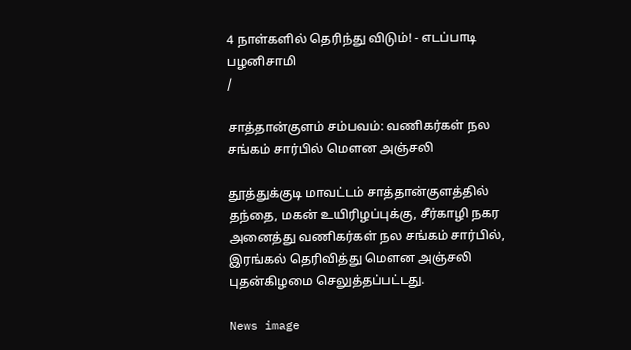4 நாள்களில் தெரிந்து விடும்! - எடப்பாடி பழனிசாமி
/

சாத்தான்குளம் சம்பவம்: வணிகர்கள் நல சங்கம் சார்பில் மெளன அஞ்சலி

தூத்துக்குடி மாவட்டம் சாத்தான்குளத்தில் தந்தை, மகன் உயிரிழப்புக்கு, சீர்காழி நகர அனைத்து வணிகர்கள் நல சங்கம் சார்பில், இரங்கல் தெரிவித்து மெளன அஞ்சலி புதன்கிழமை செலுத்தப்பட்டது.

News image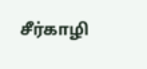சீர்காழி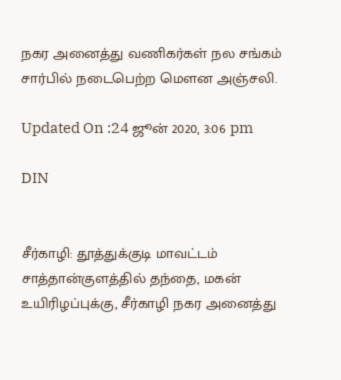நகர அனைத்து வணிகர்கள் நல சங்கம் சார்பில் நடைபெற்ற மெளன அஞ்சலி.

Updated On :24 ஜூன் 2020, 3:06 pm

DIN


சீர்காழி: தூத்துக்குடி மாவட்டம் சாத்தான்குளத்தில் தந்தை, மகன் உயிரிழப்புக்கு, சீர்காழி நகர அனைத்து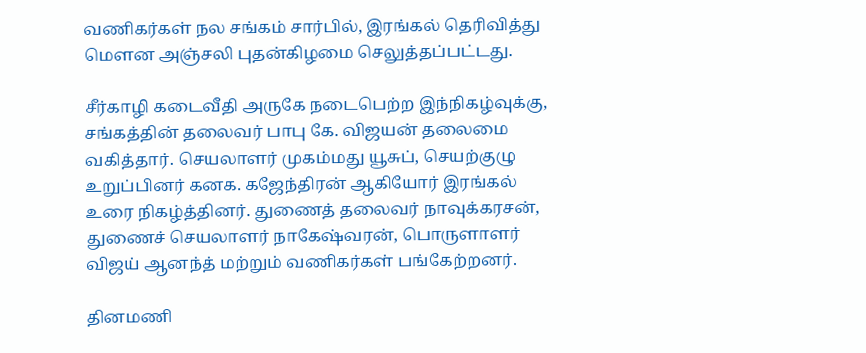வணிகர்கள் நல சங்கம் சார்பில், இரங்கல் தெரிவித்து மெளன அஞ்சலி புதன்கிழமை செலுத்தப்பட்டது.

சீர்காழி கடைவீதி அருகே நடைபெற்ற இந்நிகழ்வுக்கு, சங்கத்தின் தலைவர் பாபு கே. விஜயன் தலைமை வகித்தார். செயலாளர் முகம்மது யூசுப், செயற்குழு உறுப்பினர் கனக. கஜேந்திரன் ஆகியோர் இரங்கல் உரை நிகழ்த்தினர். துணைத் தலைவர் நாவுக்கரசன், துணைச் செயலாளர் நாகேஷ்வரன், பொருளாளர் விஜய் ஆனந்த் மற்றும் வணிகர்கள் பங்கேற்றனர்.

தினமணி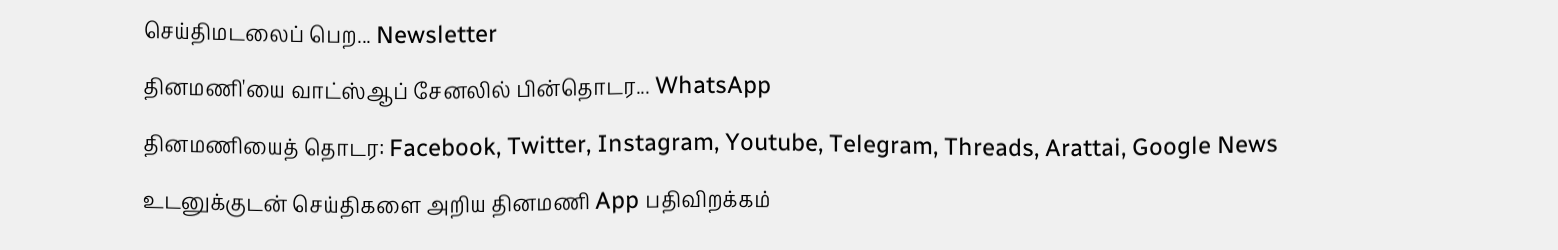செய்திமடலைப் பெற... Newsletter

தினமணி'யை வாட்ஸ்ஆப் சேனலில் பின்தொடர... WhatsApp

தினமணியைத் தொடர: Facebook, Twitter, Instagram, Youtube, Telegram, Threads, Arattai, Google News

உடனுக்குடன் செய்திகளை அறிய தினமணி App பதிவிறக்கம்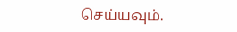செய்யவும்.